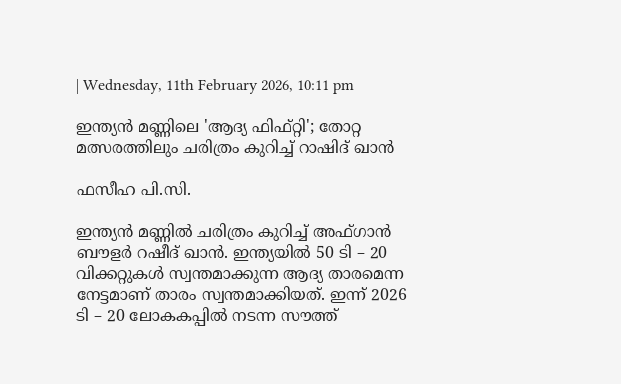| Wednesday, 11th February 2026, 10:11 pm

ഇന്ത്യന്‍ മണ്ണിലെ 'ആദ്യ ഫിഫ്റ്റി'; തോറ്റ മത്സരത്തിലും ചരിത്രം കുറിച്ച് റാഷിദ് ഖാന്‍

ഫസീഹ പി.സി.

ഇന്ത്യന്‍ മണ്ണില്‍ ചരിത്രം കുറിച്ച് അഫ്ഗാന്‍ ബൗളര്‍ റഷീദ് ഖാന്‍. ഇന്ത്യയില്‍ 50 ടി – 20 വിക്കറ്റുകള്‍ സ്വന്തമാക്കുന്ന ആദ്യ താരമെന്ന നേട്ടമാണ് താരം സ്വന്തമാക്കിയത്. ഇന്ന് 2026 ടി – 20 ലോകകപ്പില്‍ നടന്ന സൗത്ത്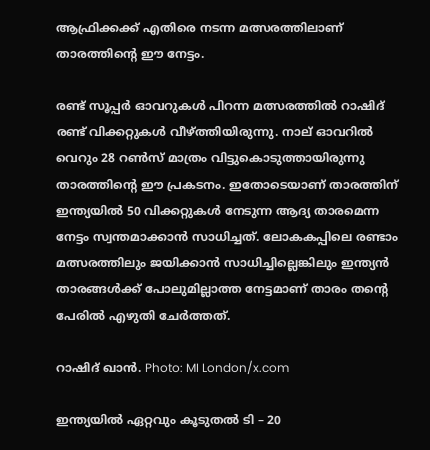ആഫ്രിക്കക്ക് എതിരെ നടന്ന മത്സരത്തിലാണ് താരത്തിന്റെ ഈ നേട്ടം.

രണ്ട് സൂപ്പര്‍ ഓവറുകള്‍ പിറന്ന മത്സരത്തില്‍ റാഷിദ് രണ്ട് വിക്കറ്റുകള്‍ വീഴ്ത്തിയിരുന്നു. നാല് ഓവറില്‍ വെറും 28 റണ്‍സ് മാത്രം വിട്ടുകൊടുത്തായിരുന്നു താരത്തിന്റെ ഈ പ്രകടനം. ഇതോടെയാണ് താരത്തിന് ഇന്ത്യയില്‍ 50 വിക്കറ്റുകള്‍ നേടുന്ന ആദ്യ താരമെന്ന നേട്ടം സ്വന്തമാക്കാന്‍ സാധിച്ചത്. ലോകകപ്പിലെ രണ്ടാം മത്സരത്തിലും ജയിക്കാന്‍ സാധിച്ചില്ലെങ്കിലും ഇന്ത്യന്‍ താരങ്ങള്‍ക്ക് പോലുമില്ലാത്ത നേട്ടമാണ് താരം തന്റെ പേരില്‍ എഴുതി ചേര്‍ത്തത്.

റാഷിദ് ഖാന്‍. Photo: MI London/x.com

ഇന്ത്യയില്‍ ഏറ്റവും കൂടുതല്‍ ടി – 20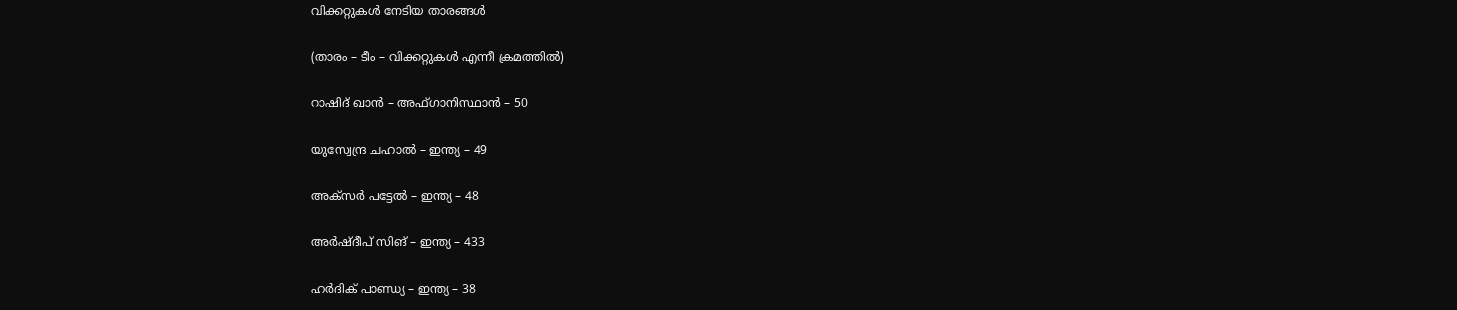വിക്കറ്റുകള്‍ നേടിയ താരങ്ങള്‍

(താരം – ടീം – വിക്കറ്റുകള്‍ എന്നീ ക്രമത്തില്‍)

റാഷിദ് ഖാന്‍ – അഫ്ഗാനിസ്ഥാന്‍ – 50

യുസ്വേന്ദ്ര ചഹാല്‍ – ഇന്ത്യ – 49

അക്സര്‍ പട്ടേല്‍ – ഇന്ത്യ – 48

അര്‍ഷ്ദീപ് സിങ് – ഇന്ത്യ – 433

ഹര്‍ദിക് പാണ്ഡ്യ – ഇന്ത്യ – 38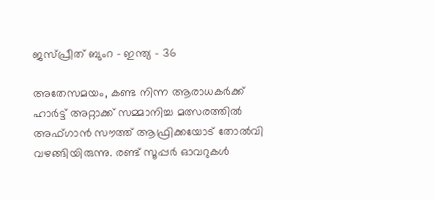ജസ്പ്രീത് ബുംറ – ഇന്ത്യ – 36

അതേസമയം, കണ്ട നിന്ന ആരാധകര്‍ക്ക് ഹാര്‍ട്ട് അറ്റാക്ക് സമ്മാനിച്ച മത്സരത്തില്‍ അഫ്ഗാന്‍ സൗത്ത് ആഫ്രിക്കയോട് തോല്‍വി വഴങ്ങിയിരുന്നു. രണ്ട് സൂപ്പര്‍ ഓവറുകള്‍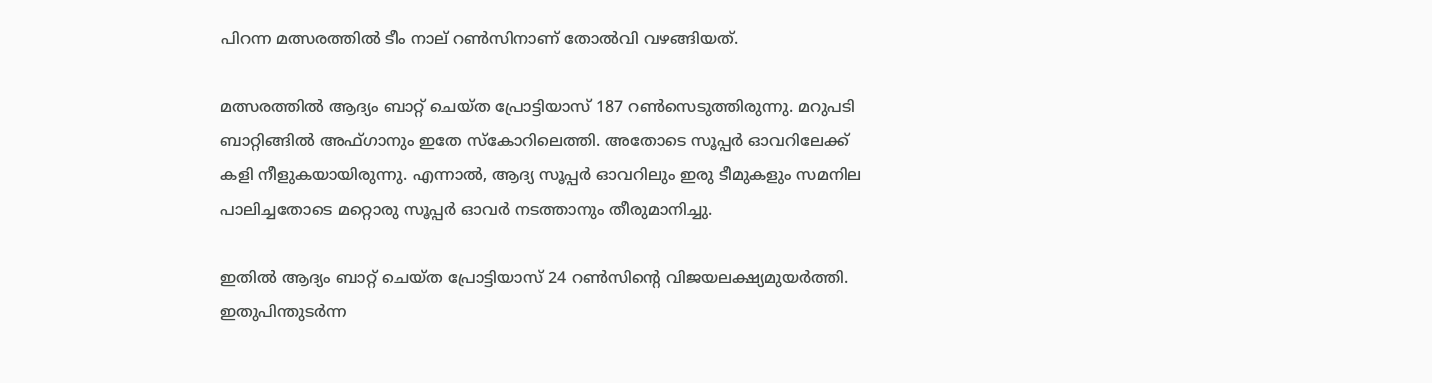പിറന്ന മത്സരത്തില്‍ ടീം നാല് റണ്‍സിനാണ് തോല്‍വി വഴങ്ങിയത്.

മത്സരത്തില്‍ ആദ്യം ബാറ്റ് ചെയ്ത പ്രോട്ടിയാസ് 187 റണ്‍സെടുത്തിരുന്നു. മറുപടി ബാറ്റിങ്ങില്‍ അഫ്ഗാനും ഇതേ സ്‌കോറിലെത്തി. അതോടെ സൂപ്പര്‍ ഓവറിലേക്ക് കളി നീളുകയായിരുന്നു. എന്നാല്‍, ആദ്യ സൂപ്പര്‍ ഓവറിലും ഇരു ടീമുകളും സമനില പാലിച്ചതോടെ മറ്റൊരു സൂപ്പര്‍ ഓവര്‍ നടത്താനും തീരുമാനിച്ചു.

ഇതില്‍ ആദ്യം ബാറ്റ് ചെയ്ത പ്രോട്ടിയാസ് 24 റണ്‍സിന്റെ വിജയലക്ഷ്യമുയര്‍ത്തി. ഇതുപിന്തുടര്‍ന്ന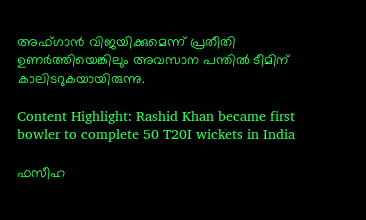അഫ്ഗാന്‍ വിജയിക്കുമെന്ന് പ്രതീതി ഉണര്‍ത്തിയെങ്കിലും അവസാന പന്തില്‍ ടീമിന് കാലിടറുകയായിരുന്നു.

Content Highlight: Rashid Khan became first bowler to complete 50 T20I wickets in India

ഫസീഹ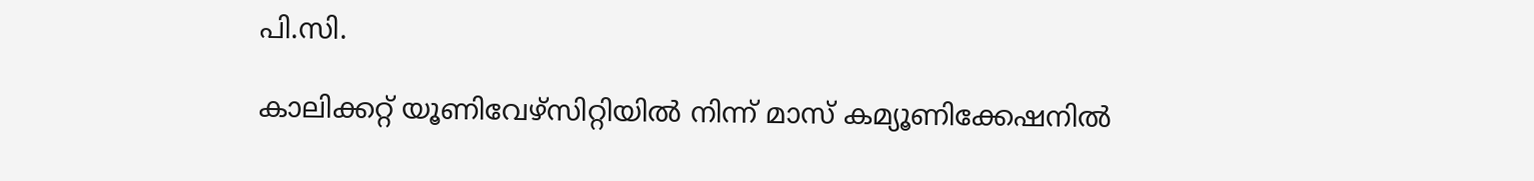പി.സി.

കാലിക്കറ്റ് യൂണിവേഴ്‌സിറ്റിയില്‍ നിന്ന് മാസ് കമ്യൂണിക്കേഷനില്‍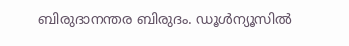ബിരുദാനന്തര ബിരുദം. ഡൂള്‍ന്യൂസില്‍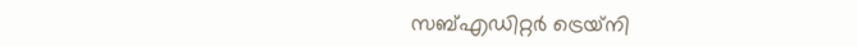സബ്എഡിറ്റര്‍ ട്രെയ്‌നി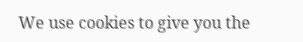We use cookies to give you the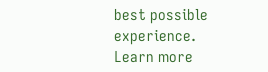best possible experience. Learn more